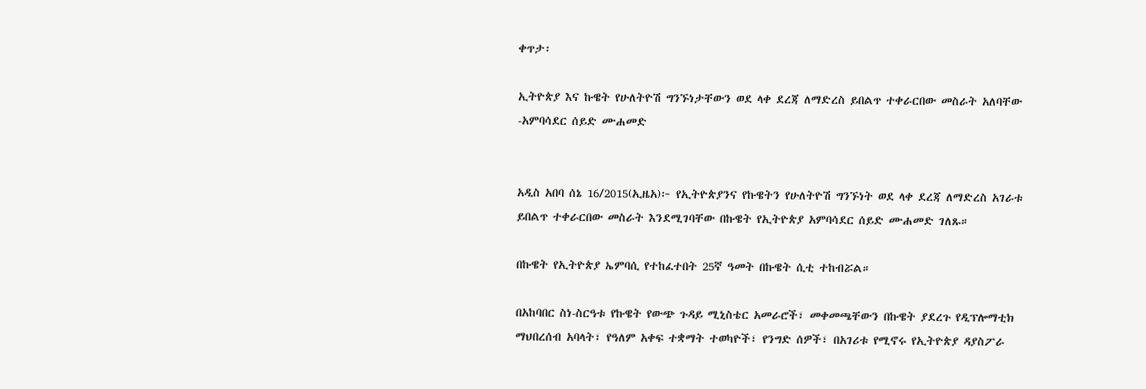ቀጥታ፡

ኢትዮጵያ እና ኩዌት የሁለትዮሽ ግንኙነታቸውን ወደ ላቀ ደረጃ ለማድረስ ይበልጥ ተቀራርበው መስራት አለባቸው -አምባሳደር ሰይድ ሙሐመድ


አዲስ አበባ ሰኔ 16/2015(ኢዜአ)፦ የኢትዮጵያንና የኩዌትን የሁለትዮሽ ግንኙነት ወደ ላቀ ደረጃ ለማድረስ አገራቱ ይበልጥ ተቀራርበው መስራት እንደሚገባቸው በኩዌት የኢትዮጵያ አምባሳደር ሰይድ ሙሐመድ ገለጹ።

በኩዌት የኢትዮጵያ ኤምባሲ የተከፈተበት 25ኛ ዓመት በኩዌት ሲቲ ተከብሯል።

በአከባበር ስነ-ስርዓቱ የኩዌት የውጭ ጉዳይ ሚኒስቴር አመራሮች፣ መቀመጫቸውን በኩዌት ያደረጉ የዲፕሎማቲክ ማህበረሰብ አባላት፣ የዓለም አቀፍ ተቋማት ተወካዮች፣ የንግድ ሰዎች፣ በአገሪቱ የሚኖሩ የኢትዮጵያ ዳያስፖራ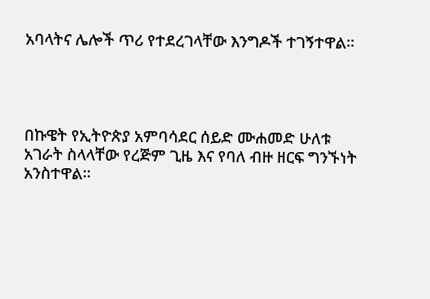አባላትና ሌሎች ጥሪ የተደረገላቸው እንግዶች ተገኝተዋል።




በኩዌት የኢትዮጵያ አምባሳደር ሰይድ ሙሐመድ ሁለቱ አገራት ስላላቸው የረጅም ጊዜ እና የባለ ብዙ ዘርፍ ግንኙነት አንስተዋል።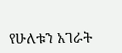የሁለቱን አገራት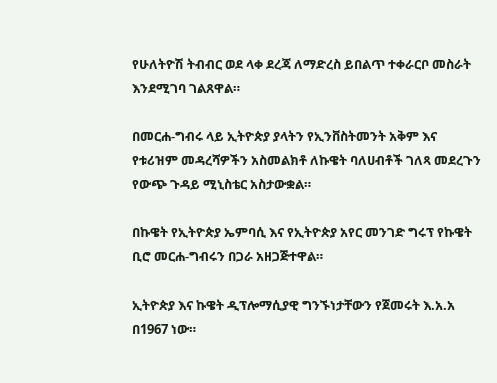የሁለትዮሽ ትብብር ወደ ላቀ ደረጃ ለማድረስ ይበልጥ ተቀራርቦ መስራት እንደሚገባ ገልጸዋል።

በመርሐ-ግብሩ ላይ ኢትዮጵያ ያላትን የኢንቨስትመንት አቅም እና የቱሪዝም መዳረሻዎችን አስመልክቶ ለኩዌት ባለሀብቶች ገለጻ መደረጉን የውጭ ጉዳይ ሚኒስቴር አስታውቋል።

በኩዌት የኢትዮጵያ ኤምባሲ እና የኢትዮጵያ አየር መንገድ ግሩፕ የኩዌት ቢሮ መርሐ-ግብሩን በጋራ አዘጋጅተዋል።

ኢትዮጵያ እና ኩዌት ዲፕሎማሲያዊ ግንኙነታቸውን የጀመሩት እ.አ.አ በ1967 ነው።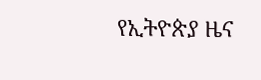የኢትዮጵያ ዜና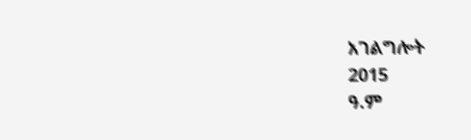አገልግሎት
2015
ዓ.ም